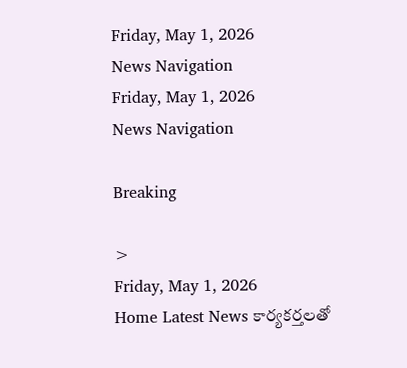Friday, May 1, 2026
News Navigation
Friday, May 1, 2026
News Navigation

Breaking

>
Friday, May 1, 2026
Home Latest News కార్యకర్తలతో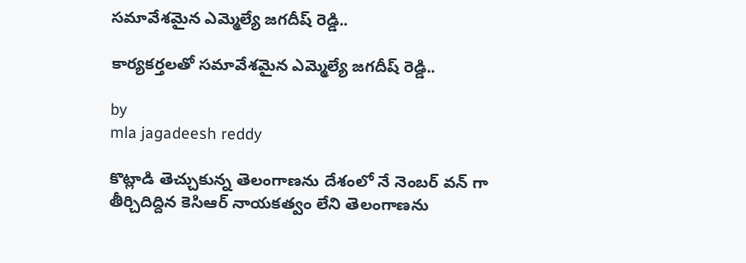సమావేశమైన ఎమ్మెల్యే జగదీష్ రెడ్డి..

కార్యకర్తలతో సమావేశమైన ఎమ్మెల్యే జగదీష్ రెడ్డి..

by
mla jagadeesh reddy

కొట్లాడి తెచ్చుకున్న తెలంగాణను దేశంలో నే నెంబర్ వన్ గా తీర్చిదిద్దిన కెసిఆర్ నాయకత్వం లేని తెలంగాణను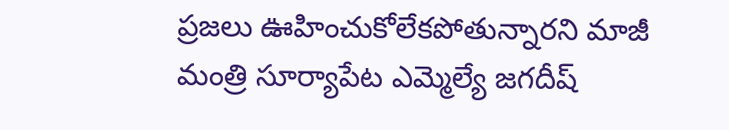ప్రజలు ఊహించుకోలేకపోతున్నారని మాజీ మంత్రి సూర్యాపేట ఎమ్మెల్యే జగదీష్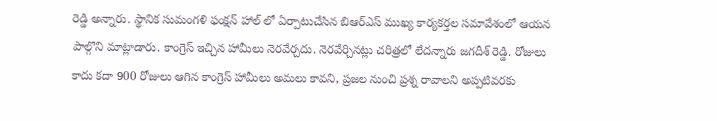రెడ్డి అన్నారు. స్థానిక సుమంగళి ఫంక్షన్ హాల్ లో ఏర్పాటుచేసిన బిఆర్ఎస్ ముఖ్య కార్యకర్తల సమావేశంలో ఆయన పాల్గొని మాట్లాడారు. కాంగ్రెస్ ఇచ్చిన హామీలు నెరవేర్చదు. నెరవేర్చినట్లు చరిత్రలో లేదన్నారు జగదీశ్ రెడ్డి. రోజులు కాదు కదా 900 రోజులు ఆగిన కాంగ్రెస్ హామీలు అమలు కావని, ప్రజల నుంచి ప్రశ్న రావాలని అప్పటివరకు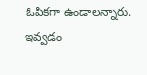ఓపికగా ఉండాలన్నారు. ఇవ్వడం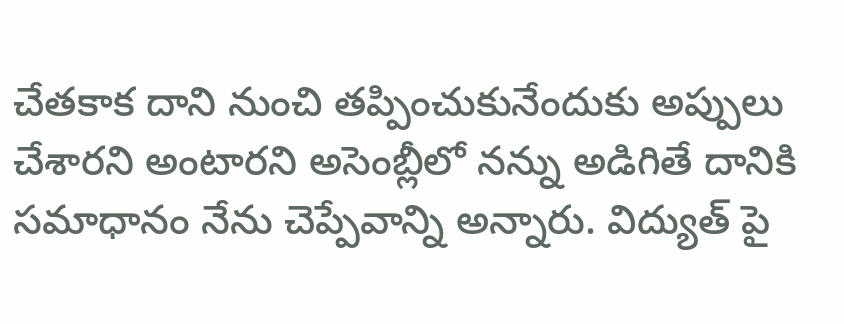చేతకాక దాని నుంచి తప్పించుకునేందుకు అప్పులు చేశారని అంటారని అసెంబ్లీలో నన్ను అడిగితే దానికి సమాధానం నేను చెప్పేవాన్ని అన్నారు. విద్యుత్ పై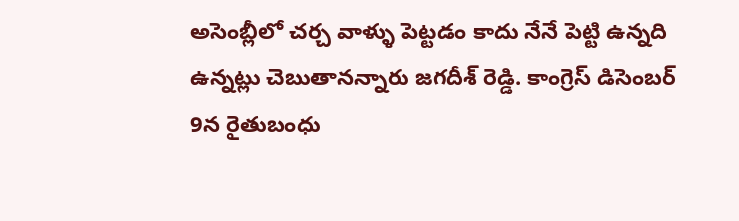అసెంబ్లీలో చర్చ వాళ్ళు పెట్టడం కాదు నేనే పెట్టి ఉన్నది ఉన్నట్లు చెబుతానన్నారు జగదీశ్ రెడ్డి. కాంగ్రెస్ డిసెంబర్ 9న రైతుబంధు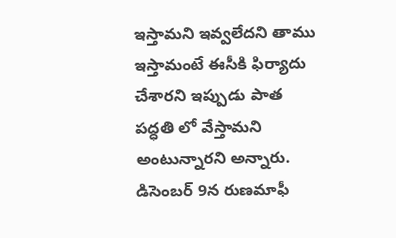ఇస్తామని ఇవ్వలేదని తాము ఇస్తామంటే ఈసీకి ఫిర్యాదు చేశారని ఇప్పుడు పాత పద్ధతి లో వేస్తామని అంటున్నారని అన్నారు. డిసెంబర్ 9న రుణమాఫీ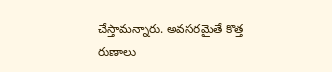చేస్తామన్నారు. అవసరమైతే కొత్త రుణాలు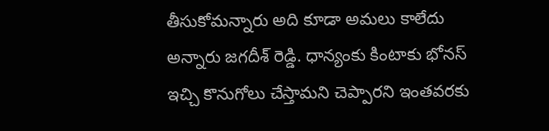తీసుకోమన్నారు అది కూడా అమలు కాలేదు అన్నారు జగదీశ్ రెడ్డి. ధాన్యంకు కింటాకు భోనస్ ఇచ్చి కొనుగోలు చేస్తామని చెప్పారని ఇంతవరకు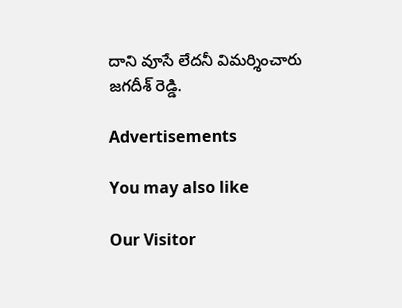దాని వూసే లేదనీ విమర్శించారు జగదీశ్ రెడ్డి.

Advertisements

You may also like

Our Visitor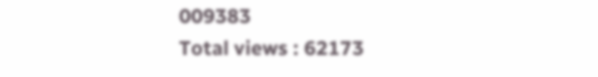009383
Total views : 62173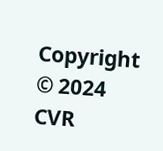Copyright © 2024 CVR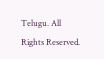Telugu. All Rights Reserved.